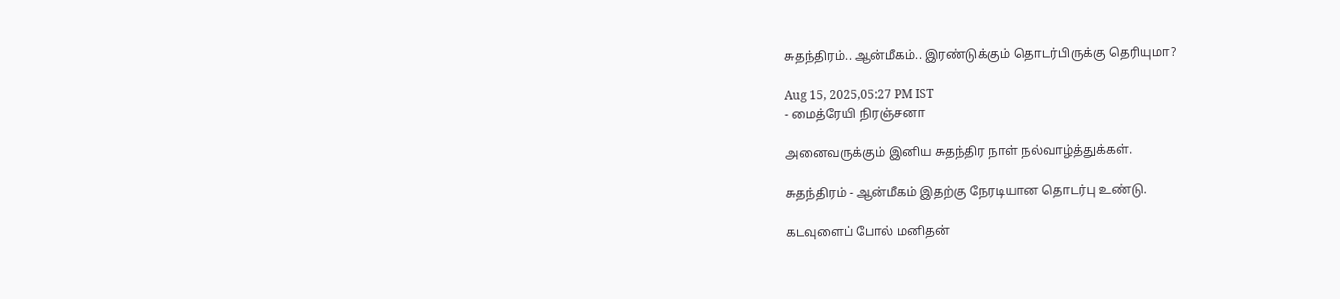சுதந்திரம்.. ஆன்மீகம்.. இரண்டுக்கும் தொடர்பிருக்கு தெரியுமா?

Aug 15, 2025,05:27 PM IST
- மைத்ரேயி நிரஞ்சனா

அனைவருக்கும் இனிய சுதந்திர நாள் நல்வாழ்த்துக்கள்.

சுதந்திரம் - ஆன்மீகம் இதற்கு நேரடியான தொடர்பு உண்டு.

கடவுளைப் போல் மனிதன்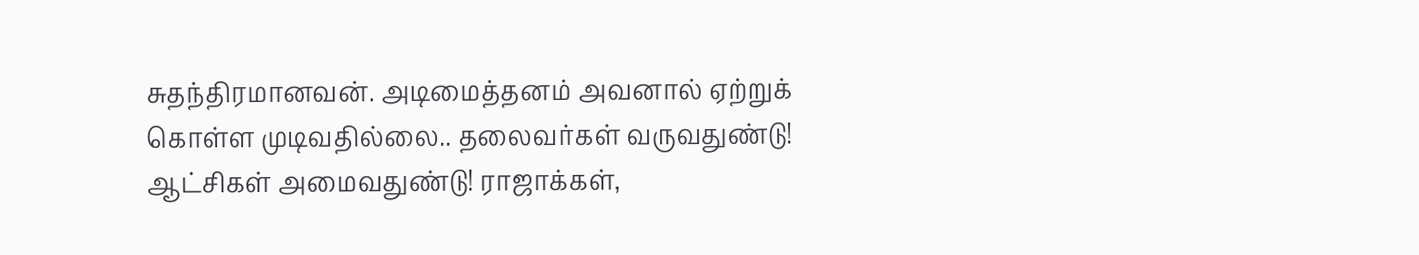சுதந்திரமானவன். அடிமைத்தனம் அவனால் ஏற்றுக் கொள்ள முடிவதில்லை.. தலைவர்கள் வருவதுண்டு! ஆட்சிகள் அமைவதுண்டு! ராஜாக்கள்,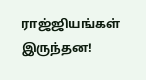ராஜ்ஜியங்கள் இருந்தன!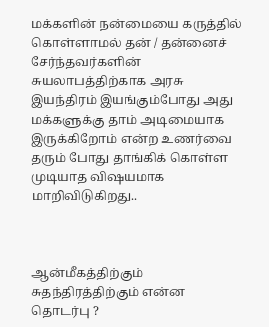மக்களின் நன்மையை கருத்தில் கொள்ளாமல் தன் / தன்னைச் சேர்ந்தவர்களின் சுயலாபத்திற்காக அரசு இயந்திரம் இயங்கும்போது அது மக்களுக்கு தாம் அடிமையாக இருக்கிறோம் என்ற உணர்வை தரும் போது தாங்கிக் கொள்ள முடியாத விஷயமாக மாறிவிடுகிறது..



ஆன்மீகத்திற்கும் சுதந்திரத்திற்கும் என்ன தொடர்பு ?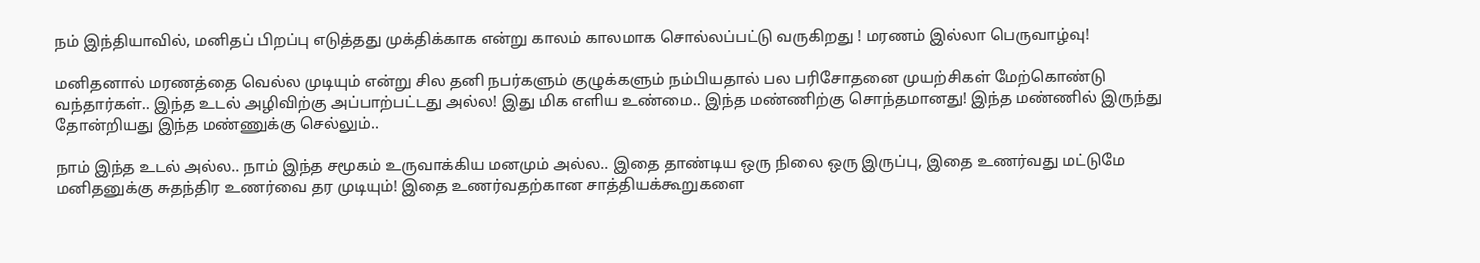நம் இந்தியாவில், மனிதப் பிறப்பு எடுத்தது முக்திக்காக என்று காலம் காலமாக சொல்லப்பட்டு வருகிறது ! மரணம் இல்லா பெருவாழ்வு!

மனிதனால் மரணத்தை வெல்ல முடியும் என்று சில தனி நபர்களும் குழுக்களும் நம்பியதால் பல பரிசோதனை முயற்சிகள் மேற்கொண்டு வந்தார்கள்.. இந்த உடல் அழிவிற்கு அப்பாற்பட்டது அல்ல! இது மிக எளிய உண்மை.. இந்த மண்ணிற்கு சொந்தமானது! இந்த மண்ணில் இருந்து தோன்றியது இந்த மண்ணுக்கு செல்லும்..

நாம் இந்த உடல் அல்ல.. நாம் இந்த சமூகம் உருவாக்கிய மனமும் அல்ல.. இதை தாண்டிய ஒரு நிலை ஒரு இருப்பு, இதை உணர்வது மட்டுமே மனிதனுக்கு சுதந்திர உணர்வை தர முடியும்! இதை உணர்வதற்கான சாத்தியக்கூறுகளை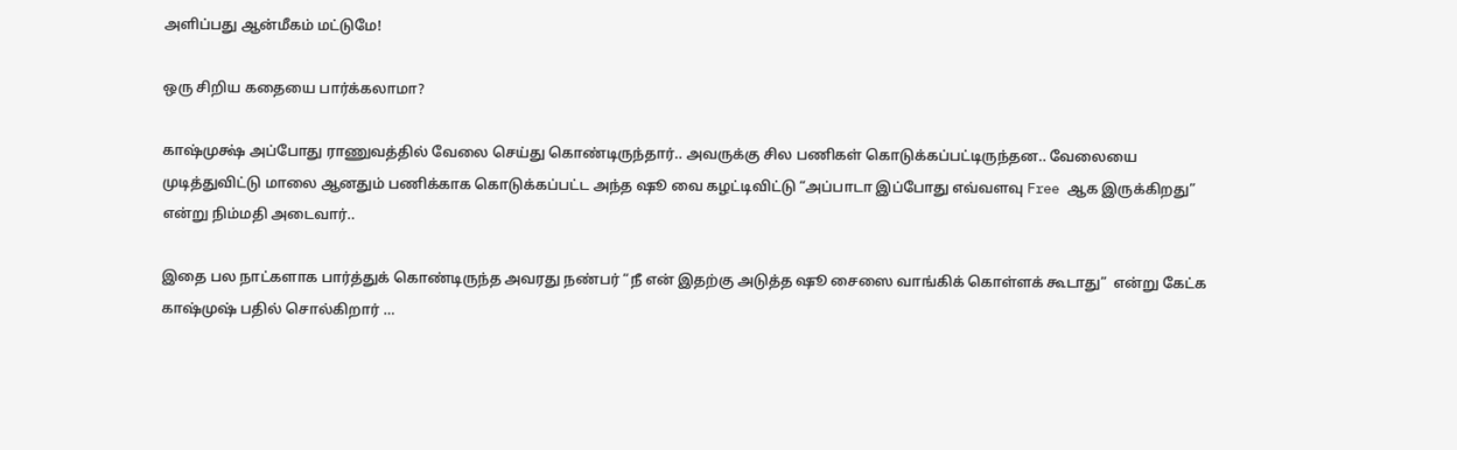அளிப்பது ஆன்மீகம் மட்டுமே!

ஒரு சிறிய கதையை பார்க்கலாமா?

காஷ்முக்ஷ் அப்போது ராணுவத்தில் வேலை செய்து கொண்டிருந்தார்.. அவருக்கு சில பணிகள் கொடுக்கப்பட்டிருந்தன.. வேலையை முடித்துவிட்டு மாலை ஆனதும் பணிக்காக கொடுக்கப்பட்ட அந்த ஷூ வை கழட்டிவிட்டு “அப்பாடா இப்போது எவ்வளவு Free ஆக இருக்கிறது”  என்று நிம்மதி அடைவார்..

இதை பல நாட்களாக பார்த்துக் கொண்டிருந்த அவரது நண்பர் “நீ என் இதற்கு அடுத்த ஷூ சைஸை வாங்கிக் கொள்ளக் கூடாது”  என்று கேட்க காஷ்முஷ் பதில் சொல்கிறார் …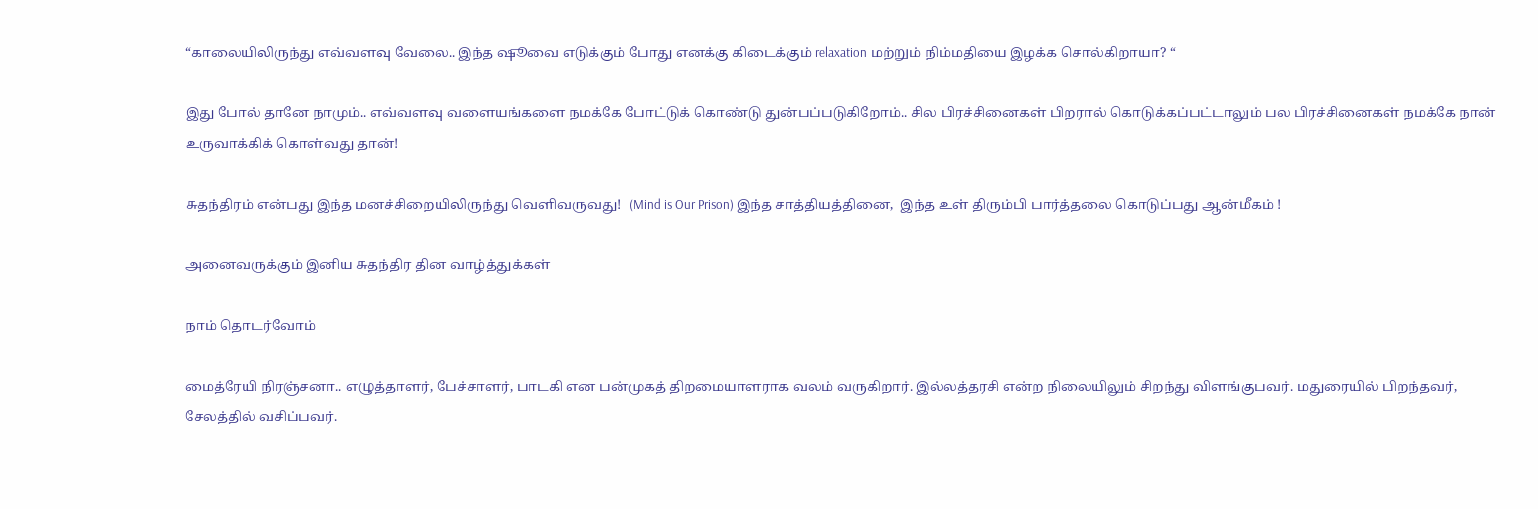“காலையிலிருந்து எவ்வளவு வேலை.. இந்த ஷூவை எடுக்கும் போது எனக்கு கிடைக்கும் relaxation மற்றும் நிம்மதியை இழக்க சொல்கிறாயா? “

இது போல் தானே நாமும்.. எவ்வளவு வளையங்களை நமக்கே போட்டுக் கொண்டு துன்பப்படுகிறோம்.. சில பிரச்சினைகள் பிறரால் கொடுக்கப்பட்டாலும் பல பிரச்சினைகள் நமக்கே நான் உருவாக்கிக் கொள்வது தான்!

சுதந்திரம் என்பது இந்த மனச்சிறையிலிருந்து வெளிவருவது!  (Mind is Our Prison) இந்த சாத்தியத்தினை,  இந்த உள் திரும்பி பார்த்தலை கொடுப்பது ஆன்மீகம் !

அனைவருக்கும் இனிய சுதந்திர தின வாழ்த்துக்கள்

நாம் தொடர்வோம்

மைத்ரேயி நிரஞ்சனா.. எழுத்தாளர், பேச்சாளர், பாடகி என பன்முகத் திறமையாளராக வலம் வருகிறார். இல்லத்தரசி என்ற நிலையிலும் சிறந்து விளங்குபவர். மதுரையில் பிறந்தவர், சேலத்தில் வசிப்பவர்.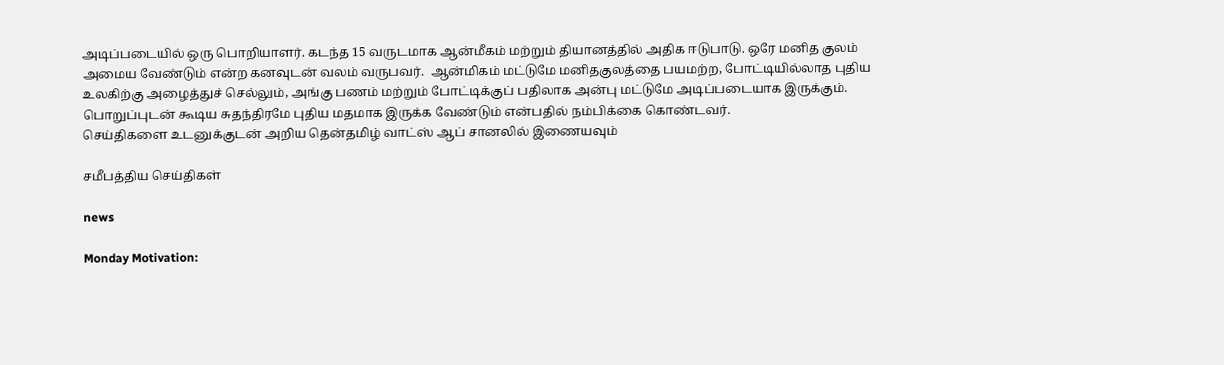அடிப்படையில் ஒரு பொறியாளர். கடந்த 15 வருடமாக ஆன்மீகம் மற்றும் தியானத்தில் அதிக ஈடுபாடு. ஒரே மனித குலம் அமைய வேண்டும் என்ற கனவுடன் வலம் வருபவர்.  ஆன்மிகம் மட்டுமே மனிதகுலத்தை பயமற்ற, போட்டியில்லாத புதிய உலகிற்கு அழைத்துச் செல்லும், அங்கு பணம் மற்றும் போட்டிக்குப் பதிலாக அன்பு மட்டுமே அடிப்படையாக இருக்கும். பொறுப்புடன் கூடிய சுதந்திரமே புதிய மதமாக இருக்க வேண்டும் என்பதில் நம்பிக்கை கொண்டவர்.
செய்திகளை உடனுக்குடன் அறிய தென்தமிழ் வாட்ஸ் ஆப் சானலில் இணையவும்

சமீபத்திய செய்திகள்

news

Monday Motivation: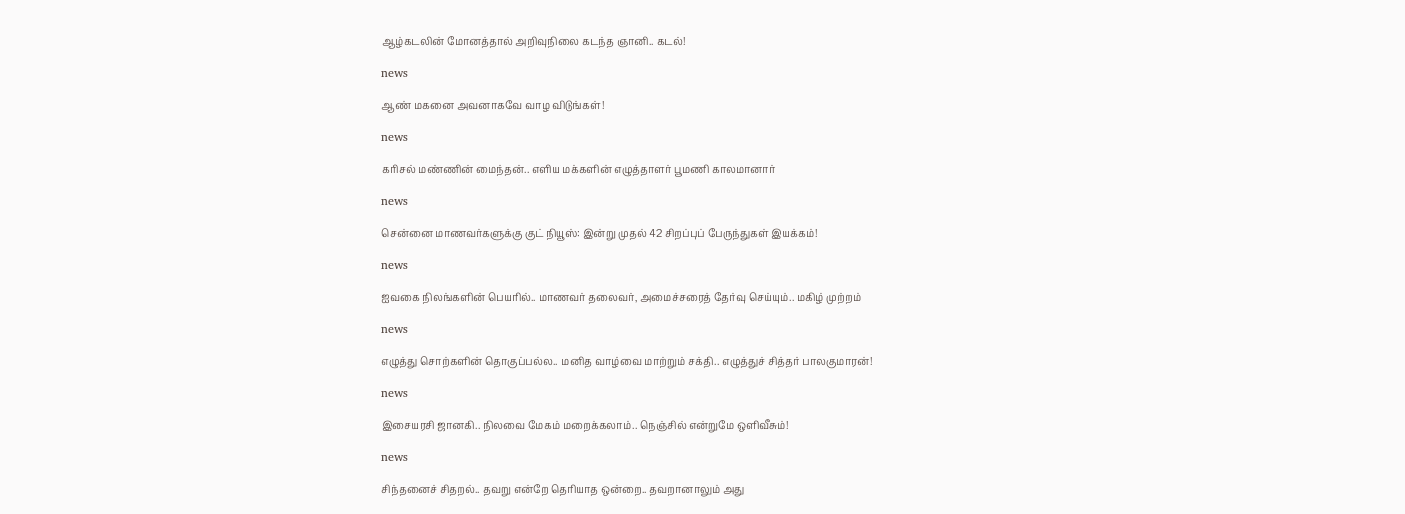ஆழ்கடலின் மோனத்தால் அறிவுநிலை கடந்த ஞானி.. கடல்!

news

ஆண் மகனை அவனாகவே வாழ விடுங்கள்!

news

கரிசல் மண்ணின் மைந்தன்.. எளிய மக்களின் எழுத்தாளர் பூமணி காலமானார்

news

சென்னை மாணவர்களுக்கு குட் நியூஸ்: இன்று முதல் 42 சிறப்புப் பேருந்துகள் இயக்கம்!

news

ஐவகை நிலங்களின் பெயரில்.. மாணவர் தலைவர், அமைச்சரைத் தேர்வு செய்யும்.. மகிழ் முற்றம்

news

எழுத்து சொற்களின் தொகுப்பல்ல.. மனித வாழ்வை மாற்றும் சக்தி.. எழுத்துச் சித்தர் பாலகுமாரன்!

news

இசையரசி ஜானகி.. நிலவை மேகம் மறைக்கலாம்.. நெஞ்சில் என்றுமே ஒளிவீசும்!

news

சிந்தனைச் சிதறல்.. தவறு என்றே தெரியாத ஒன்றை.. தவறானாலும் அது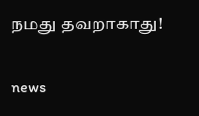நமது தவறாகாது!

news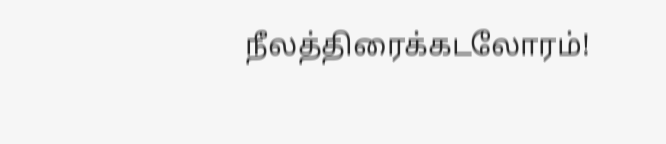நீலத்திரைக்கடலோரம்!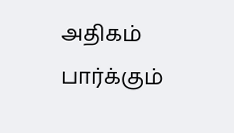அதிகம் பார்க்கும்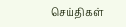செய்திகள்